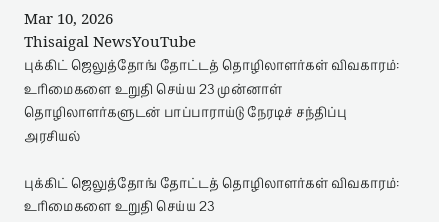Mar 10, 2026
Thisaigal NewsYouTube
புக்கிட் ஜெலுத்தோங் தோட்டத் தொழிலாளர்கள் விவகாரம்: உரிமைகளை உறுதி செய்ய 23 முன்னாள் தொழிலாளர்களுடன் பாப்பாராய்டு நேரடிச் சந்திப்பு
அரசியல்

புக்கிட் ஜெலுத்தோங் தோட்டத் தொழிலாளர்கள் விவகாரம்: உரிமைகளை உறுதி செய்ய 23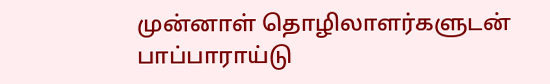முன்னாள் தொழிலாளர்களுடன் பாப்பாராய்டு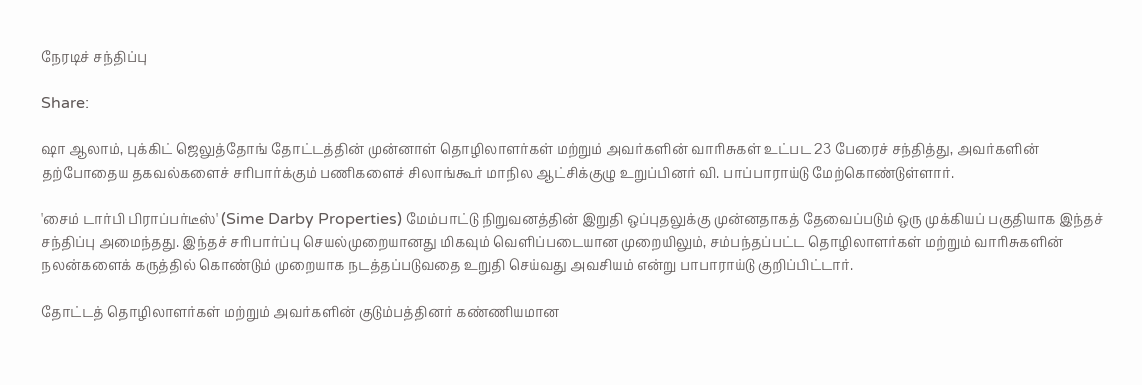நேரடிச் சந்திப்பு

Share:

ஷா ஆலாம், புக்கிட் ஜெலுத்தோங் தோட்டத்தின் முன்னாள் தொழிலாளர்கள் மற்றும் அவர்களின் வாரிசுகள் உட்பட 23 பேரைச் சந்தித்து, அவர்களின் தற்போதைய தகவல்களைச் சரிபார்க்கும் பணிகளைச் சிலாங்கூர் மாநில ஆட்சிக்குழு உறுப்பினர் வி. பாப்பாராய்டு மேற்கொண்டுள்ளார்.

'சைம் டார்பி பிராப்பர்டீஸ்' (Sime Darby Properties) மேம்பாட்டு நிறுவனத்தின் இறுதி ஒப்புதலுக்கு முன்னதாகத் தேவைப்படும் ஒரு முக்கியப் பகுதியாக இந்தச் சந்திப்பு அமைந்தது. இந்தச் சரிபார்ப்பு செயல்முறையானது மிகவும் வெளிப்படையான முறையிலும், சம்பந்தப்பட்ட தொழிலாளர்கள் மற்றும் வாரிசுகளின் நலன்களைக் கருத்தில் கொண்டும் முறையாக நடத்தப்படுவதை உறுதி செய்வது அவசியம் என்று பாபாராய்டு குறிப்பிட்டார்.

தோட்டத் தொழிலாளர்கள் மற்றும் அவர்களின் குடும்பத்தினர் கண்ணியமான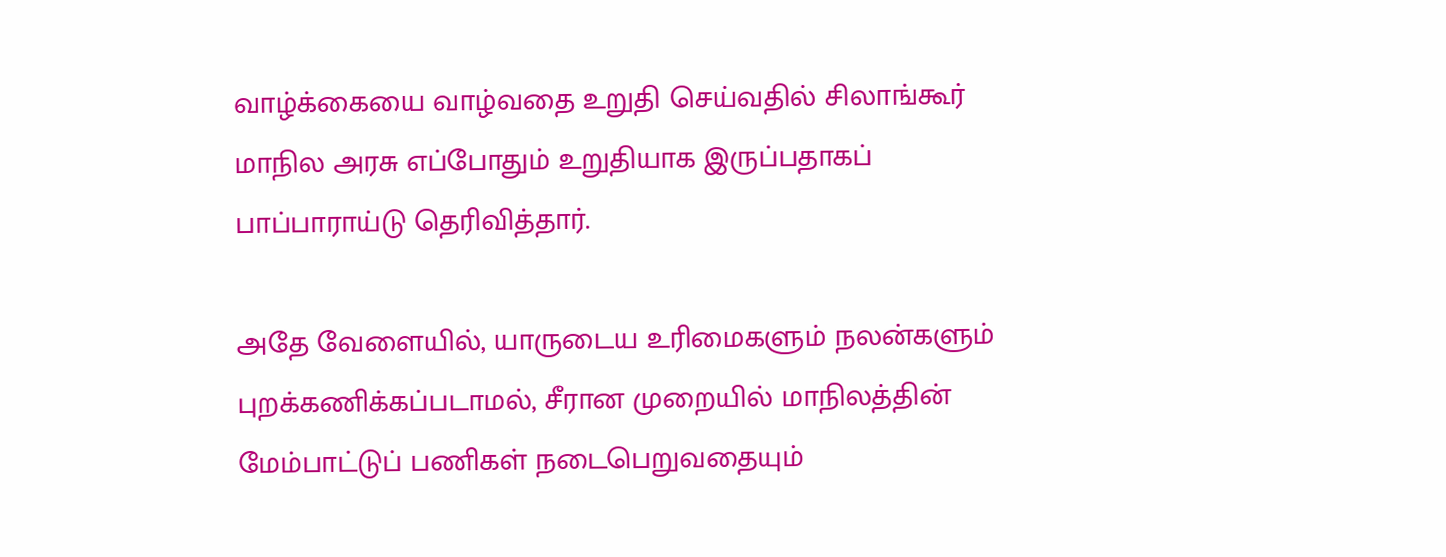வாழ்க்கையை வாழ்வதை உறுதி செய்வதில் சிலாங்கூர் மாநில அரசு எப்போதும் உறுதியாக இருப்பதாகப் பாப்பாராய்டு தெரிவித்தார்.

அதே வேளையில், யாருடைய உரிமைகளும் நலன்களும் புறக்கணிக்கப்படாமல், சீரான முறையில் மாநிலத்தின் மேம்பாட்டுப் பணிகள் நடைபெறுவதையும்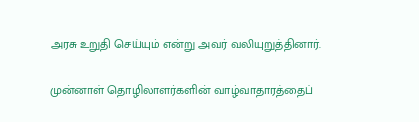அரசு உறுதி செய்யும் என்று அவர் வலியுறுத்தினார்.

முன்னாள் தொழிலாளர்களின் வாழ்வாதாரத்தைப்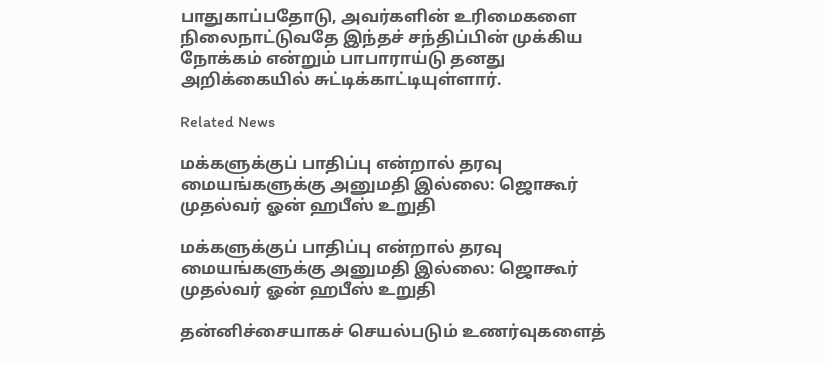பாதுகாப்பதோடு, அவர்களின் உரிமைகளை நிலைநாட்டுவதே இந்தச் சந்திப்பின் முக்கிய நோக்கம் என்றும் பாபாராய்டு தனது அறிக்கையில் சுட்டிக்காட்டியுள்ளார்.

Related News

மக்களுக்குப் பாதிப்பு என்றால் தரவு மையங்களுக்கு அனுமதி இல்லை: ஜொகூர் முதல்வர் ஓன் ஹபீஸ் உறுதி

மக்களுக்குப் பாதிப்பு என்றால் தரவு மையங்களுக்கு அனுமதி இல்லை: ஜொகூர் முதல்வர் ஓன் ஹபீஸ் உறுதி

தன்னிச்சையாகச் செயல்படும் உணர்வுகளைத்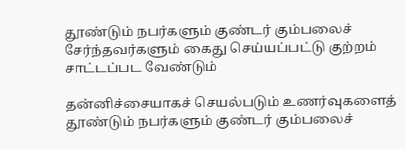தூண்டும் நபர்களும் குண்டர் கும்பலைச் சேர்ந்தவர்களும் கைது செய்யப்பட்டு குற்றம் சாட்டப்பட வேண்டும்

தன்னிச்சையாகச் செயல்படும் உணர்வுகளைத் தூண்டும் நபர்களும் குண்டர் கும்பலைச்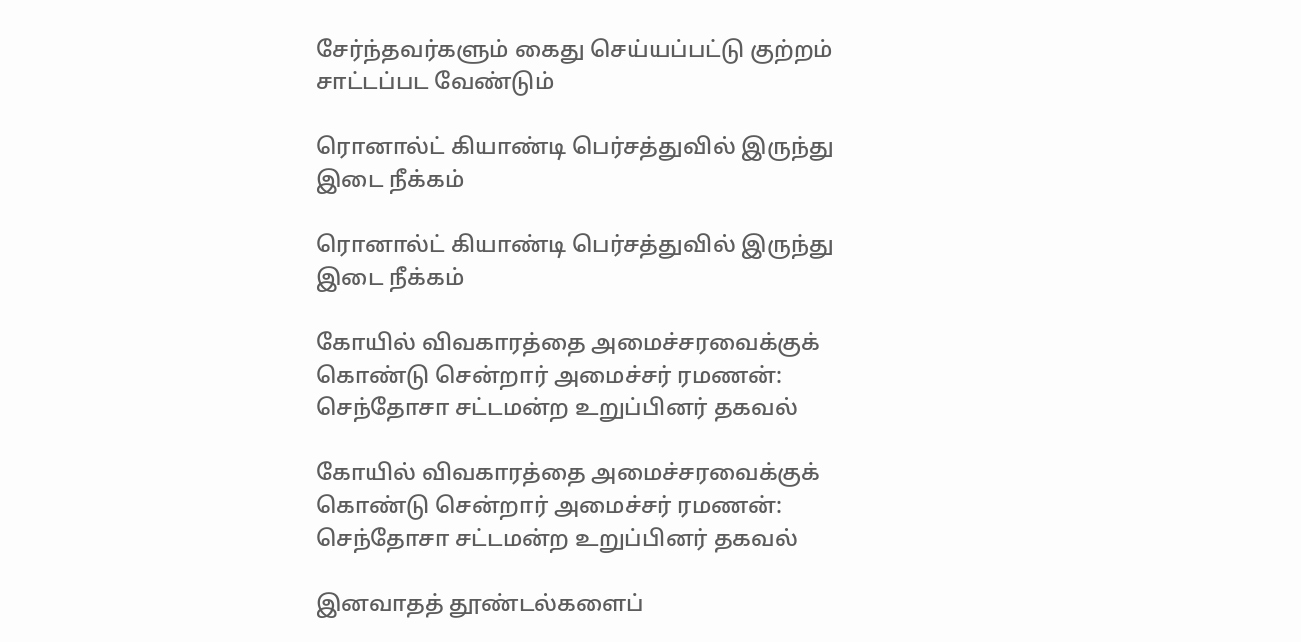சேர்ந்தவர்களும் கைது செய்யப்பட்டு குற்றம் சாட்டப்பட வேண்டும்

ரொனால்ட் கியாண்டி பெர்சத்துவில் இருந்து இடை நீக்கம்

ரொனால்ட் கியாண்டி பெர்சத்துவில் இருந்து இடை நீக்கம்

கோயில் விவகாரத்தை அமைச்சரவைக்குக் கொண்டு சென்றார் அமைச்சர் ரமணன்: செந்தோசா சட்டமன்ற உறுப்பினர் தகவல்

கோயில் விவகாரத்தை அமைச்சரவைக்குக் கொண்டு சென்றார் அமைச்சர் ரமணன்: செந்தோசா சட்டமன்ற உறுப்பினர் தகவல்

இனவாதத் தூண்டல்களைப்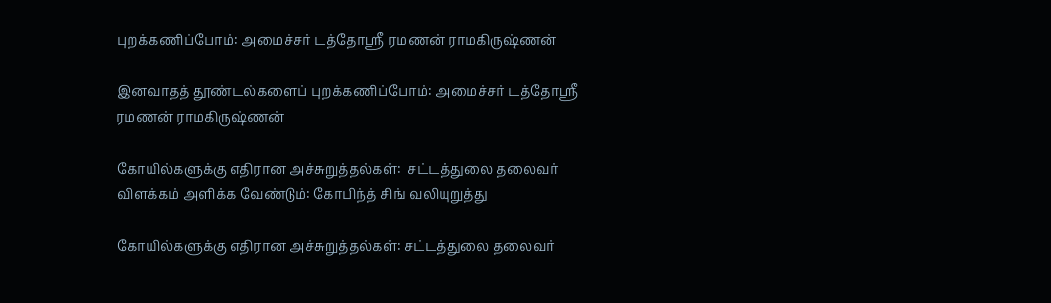புறக்கணிப்போம்: அமைச்சர் டத்தோஸ்ரீ ரமணன் ராமகிருஷ்ணன்

இனவாதத் தூண்டல்களைப் புறக்கணிப்போம்: அமைச்சர் டத்தோஸ்ரீ ரமணன் ராமகிருஷ்ணன்

கோயில்களுக்கு எதிரான அச்சுறுத்தல்கள்:  சட்டத்துலை தலைவர் விளக்கம் அளிக்க வேண்டும்: கோபிந்த் சிங் வலியுறுத்து

கோயில்களுக்கு எதிரான அச்சுறுத்தல்கள்: சட்டத்துலை தலைவர்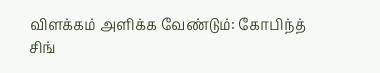விளக்கம் அளிக்க வேண்டும்: கோபிந்த் சிங்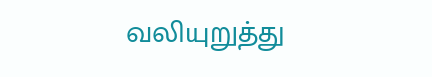வலியுறுத்து